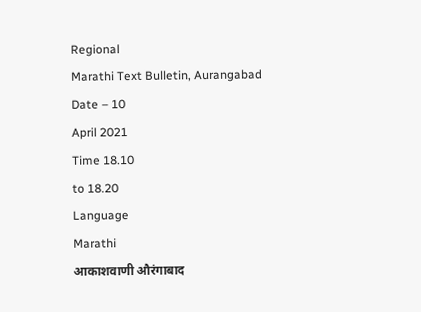Regional
Marathi Text Bulletin, Aurangabad
Date – 10
April 2021
Time 18.10
to 18.20
Language
Marathi
आकाशवाणी औरंगाबाद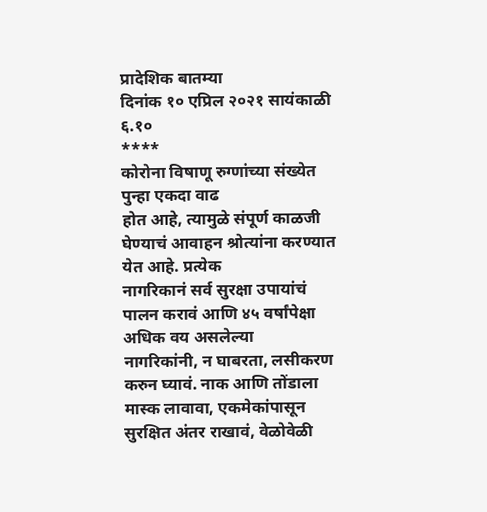प्रादेशिक बातम्या
दिनांक १० एप्रिल २०२१ सायंकाळी ६.१०
****
कोरोना विषाणू रुग्णांच्या संख्येत पुन्हा एकदा वाढ
होत आहे, त्यामुळे संपूर्ण काळजी घेण्याचं आवाहन श्रोत्यांना करण्यात येत आहे. प्रत्येक
नागरिकानं सर्व सुरक्षा उपायांचं पालन करावं आणि ४५ वर्षांपेक्षा अधिक वय असलेल्या
नागरिकांनी, न घाबरता, लसीकरण करुन घ्यावं. नाक आणि तोंडाला मास्क लावावा, एकमेकांपासून
सुरक्षित अंतर राखावं, वेळोवेळी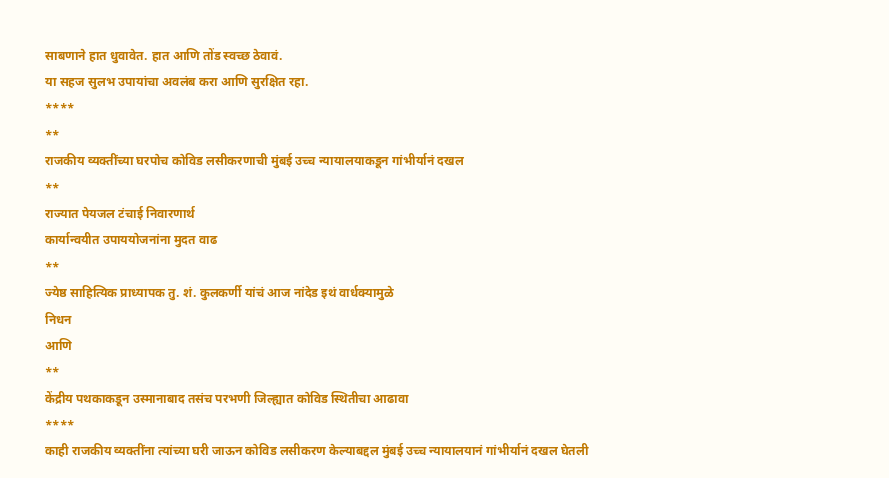साबणाने हात धुवावेत. हात आणि तोंड स्वच्छ ठेवावं.
या सहज सुलभ उपायांचा अवलंब करा आणि सुरक्षित रहा.
****
**
राजकीय व्यक्तींच्या घरपोच कोविड लसीकरणाची मुंबई उच्च न्यायालयाकडून गांभीर्यानं दखल
**
राज्यात पेयजल टंचाई निवारणार्थ
कार्यान्वयीत उपाययोजनांना मुदत वाढ
**
ज्येष्ठ साहित्यिक प्राध्यापक तु. शं. कुलकर्णी यांचं आज नांदेड इथं वार्धक्यामुळे
निधन
आणि
**
केंद्रीय पथकाकडून उस्मानाबाद तसंच परभणी जिल्ह्यात कोविड स्थितीचा आढावा
****
काही राजकीय व्यक्तींना त्यांच्या घरी जाऊन कोविड लसीकरण केल्याबद्दल मुंबई उच्च न्यायालयानं गांभीर्यानं दखल घेतली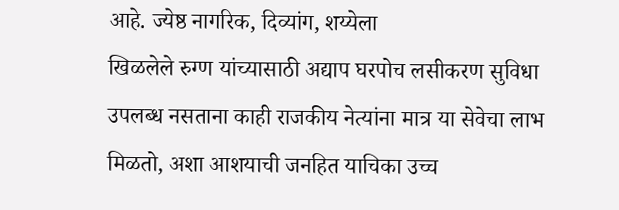आहे. ज्येष्ठ नागरिक, दिव्यांग, शय्येला
खिळलेले रुग्ण यांच्यासाठी अद्याप घरपोच लसीकरण सुविधा
उपलब्ध नसताना काही राजकीय नेत्यांना मात्र या सेवेचा लाभ
मिळतो, अशा आशयाची जनहित याचिका उच्च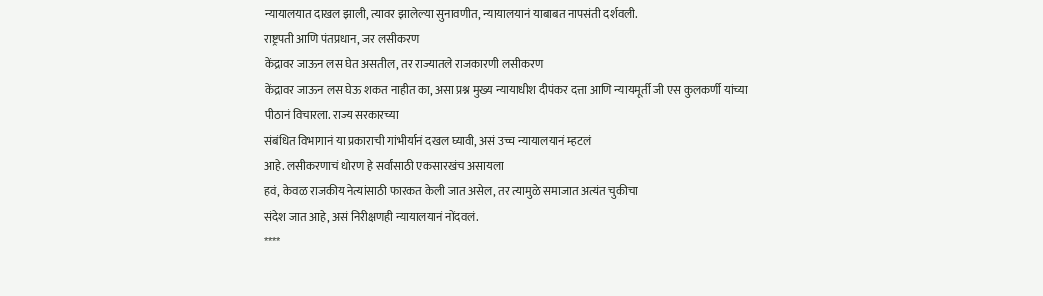न्यायालयात दाखल झाली, त्यावर झालेल्या सुनावणीत, न्यायालयानं याबाबत नापसंती दर्शवली.
राष्ट्रपती आणि पंतप्रधान, जर लसीकरण
केंद्रावर जाऊन लस घेत असतील, तर राज्यातले राजकारणी लसीकरण
केंद्रावर जाऊन लस घेऊ शकत नाहीत का, असा प्रश्न मुख्य न्यायाधीश दीपंकर दत्ता आणि न्यायमूर्ती जी एस कुलकर्णी यांच्या
पीठानं विचारला. राज्य सरकारच्या
संबंधित विभागानं या प्रकाराची गांभीर्यानं दखल घ्यावी, असं उच्च न्यायालयानं म्हटलं
आहे. लसीकरणाचं धोरण हे सर्वांसाठी एकसारखंच असायला
हवं, केवळ राजकीय नेत्यांसाठी फारकत केली जात असेल, तर त्यामुळे समाजात अत्यंत चुकीचा
संदेश जात आहे, असं निरीक्षणही न्यायालयानं नोंदवलं.
****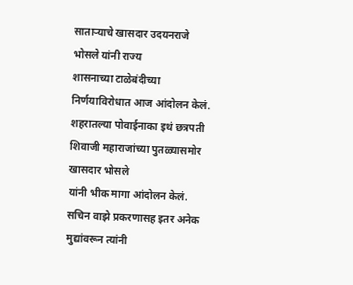साताऱ्याचे खासदार उदयनराजे भोसले यांनी राज्य
शासनाच्या टाळेबंदीच्या निर्णयाविरोधात आज आंदोलन केलं.
शहरातल्या पोवाईनाका इथं छत्रपती शिवाजी महाराजांच्या पुतळ्यासमोर खासदार भोसले
यांनी भीक मागा आंदोलन केलं. सचिन वाझे प्रकरणासह इतर अनेक मुद्यांवरून त्यांनी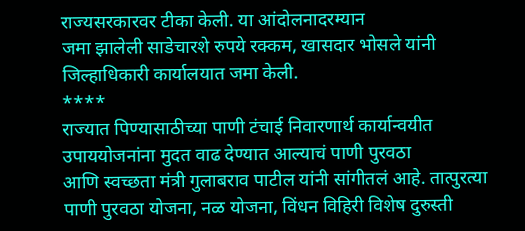राज्यसरकारवर टीका केली. या आंदोलनादरम्यान
जमा झालेली साडेचारशे रुपये रक्कम, खासदार भोसले यांनी
जिल्हाधिकारी कार्यालयात जमा केली.
****
राज्यात पिण्यासाठीच्या पाणी टंचाई निवारणार्थ कार्यान्वयीत उपाययोजनांना मुदत वाढ देण्यात आल्याचं पाणी पुरवठा
आणि स्वच्छता मंत्री गुलाबराव पाटील यांनी सांगीतलं आहे. तात्पुरत्या पाणी पुरवठा योजना, नळ योजना, विंधन विहिरी विशेष दुरुस्ती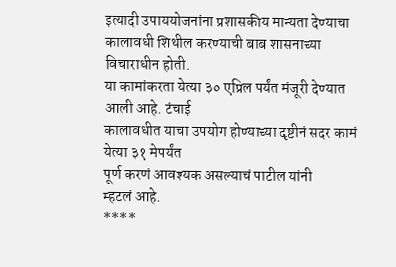इत्यादी उपाययोजनांना प्रशासकीय मान्यता देण्याचा कालावधी शिथील करण्याची बाब शासनाच्या विचाराधीन होती.
या कामांकरता येत्या ३० एप्रिल पर्यंत मंजूरी देण्यात आली आहे. टंचाई
कालावधीत याचा उपयोग होण्याच्या दृष्टीनं सदर कामं येत्या ३१ मेपर्यंत
पूर्ण करणं आवश्यक असल्याचं पाटील यांनी
म्हटलं आहे.
****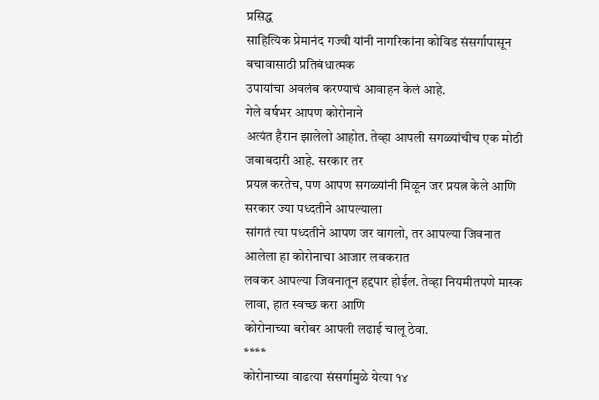प्रसिद्ध
साहित्यिक प्रेमानंद गज्वी यांनी नागरिकांना कोविड संसर्गापासून बचावासाठी प्रतिबंधात्मक
उपायांचा अवलंब करण्याचं आवाहन केलं आहे.
गेले वर्षभर आपण कोरोनाने
अत्यंत हैरान झालेलो आहोत. तेव्हा आपली सगळ्यांचीच एक मोठी जबाबदारी आहे. सरकार तर
प्रयत्न करतेच, पण आपण सगळ्यांनी मिळून जर प्रयत्न केले आणि सरकार ज्या पध्दतीने आपल्याला
सांगतं त्या पध्दतीने आपण जर वागलो, तर आपल्या जिवनात आलेला हा कोरोनाचा आजार लवकरात
लवकर आपल्या जिवनातून हद्दपार होईल. तेव्हा नियमीतपणे मास्क लावा, हात स्वच्छ करा आणि
कोरोनाच्या बरोबर आपली लढाई चालू ठेवा.
****
कोरोनाच्या वाढत्या संसर्गामुळे येत्या १४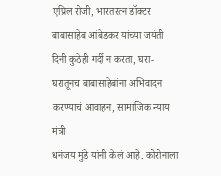एप्रिल रोजी, भारतरत्न डॉक्टर बाबासाहेब आंबेडकर यांच्या जयंती दिनी कुठेही गर्दी न करता, घरा-घरातूनच बाबासाहेबांना अभिवादन करण्याचं आवाहन, सामाजिक न्याय मंत्री
धनंजय मुंडे यांनी केलं आहे. कोरोनाला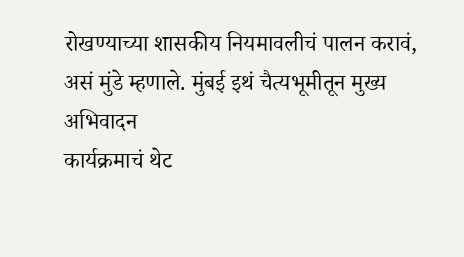रोखण्याच्या शासकीय नियमावलीचं पालन करावं,
असं मुंडे म्हणाले. मुंबई इथं चैत्यभूमीतून मुख्य अभिवादन
कार्यक्रमाचं थेट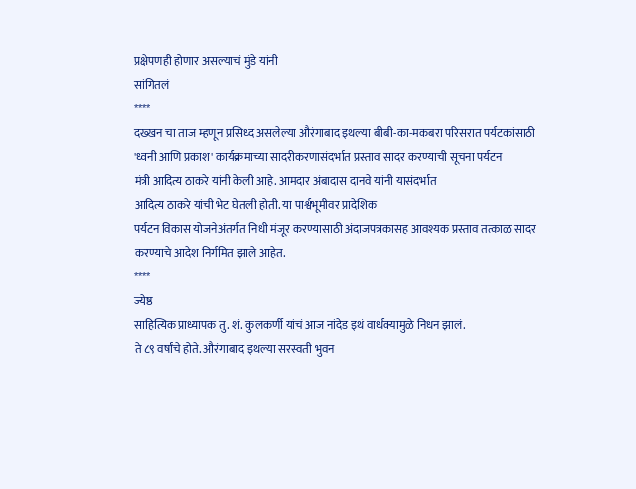प्रक्षेपणही होणार असल्याचं मुंडे यांनी
सांगितलं
****
दख्खन चा ताज म्हणून प्रसिध्द असलेल्या औरंगाबाद इथल्या बीबी-का-मकबरा परिसरात पर्यटकांसाठी 'ध्वनी आणि प्रकाश' कार्यक्रमाच्या सादरीकरणासंदर्भात प्रस्ताव सादर करण्याची सूचना पर्यटन
मंत्री आदित्य ठाकरे यांनी केली आहे. आमदार अंबादास दानवे यांनी यासंदर्भात
आदित्य ठाकरे यांची भेट घेतली होती. या पार्श्वभूमीवर प्रादेशिक
पर्यटन विकास योजनेअंतर्गत निधी मंजूर करण्यासाठी अंदाजपत्रकासह आवश्यक प्रस्ताव तत्काळ सादर करण्याचे आदेश निर्गमित झाले आहेत.
****
ज्येष्ठ
साहित्यिक प्राध्यापक तु. शं. कुलकर्णी यांचं आज नांदेड इथं वार्धक्यामुळे निधन झालं.
ते ८९ वर्षांचे होते. औरंगाबाद इथल्या सरस्वती भुवन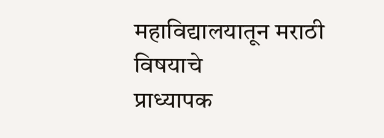महाविद्यालयातून मराठी विषयाचे
प्राध्यापक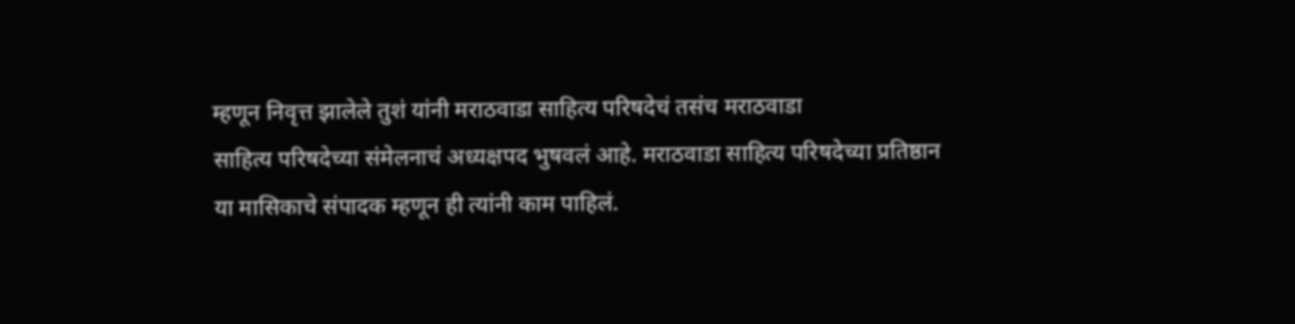म्हणून निवृत्त झालेले तुशं यांनी मराठवाडा साहित्य परिषदेचं तसंच मराठवाडा
साहित्य परिषदेच्या संमेलनाचं अध्यक्षपद भुषवलं आहे. मराठवाडा साहित्य परिषदेच्या प्रतिष्ठान
या मासिकाचे संपादक म्हणून ही त्यांनी काम पाहिलं.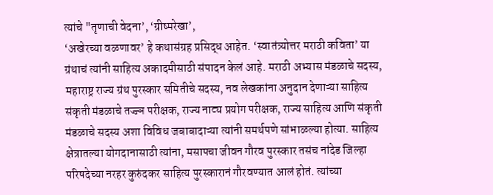त्यांचे "तृणाची वेदना’, ‘ग्रीष्मरेखा’,
‘अखेरच्या वळणावर’ हे कथासंग्रह प्रसिद्ध आहेत. ‘स्वातंत्र्योत्तर मराठी कविता’ या
ग्रंथाचं त्यांनी साहित्य अकादमीसाठी संपादन केलं आहे. मराठी अभ्यास मंडळाचे सदस्य,
महाराष्ट्र राज्य ग्रंथ पुरस्कार समितीचे सदस्य, नव लेखकांना अनुदान देणाऱ्या साहित्य
संकृती मंडळाचे तज्ज्ञ परीक्षक, राज्य नाट्य प्रयोग परीक्षक, राज्य साहित्य आणि संकृती
मंडळाचे सदस्य अशा विविध जबाबादाऱ्या त्यांनी समर्थपणे सांभाळल्या होत्या. साहित्य
क्षेत्रातल्या योगदानासाठी त्यांना, मसापचा जीवन गौरव पुरस्कार तसंच नांदेड जिल्हा
परिषदेच्या नरहर कुरुंदकर साहित्य पुरस्कारानं गौरवण्यात आलं होतं. त्यांच्या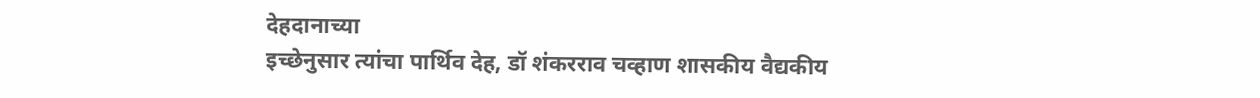देहदानाच्या
इच्छेनुसार त्यांचा पार्थिव देह, डॉ शंकरराव चव्हाण शासकीय वैद्यकीय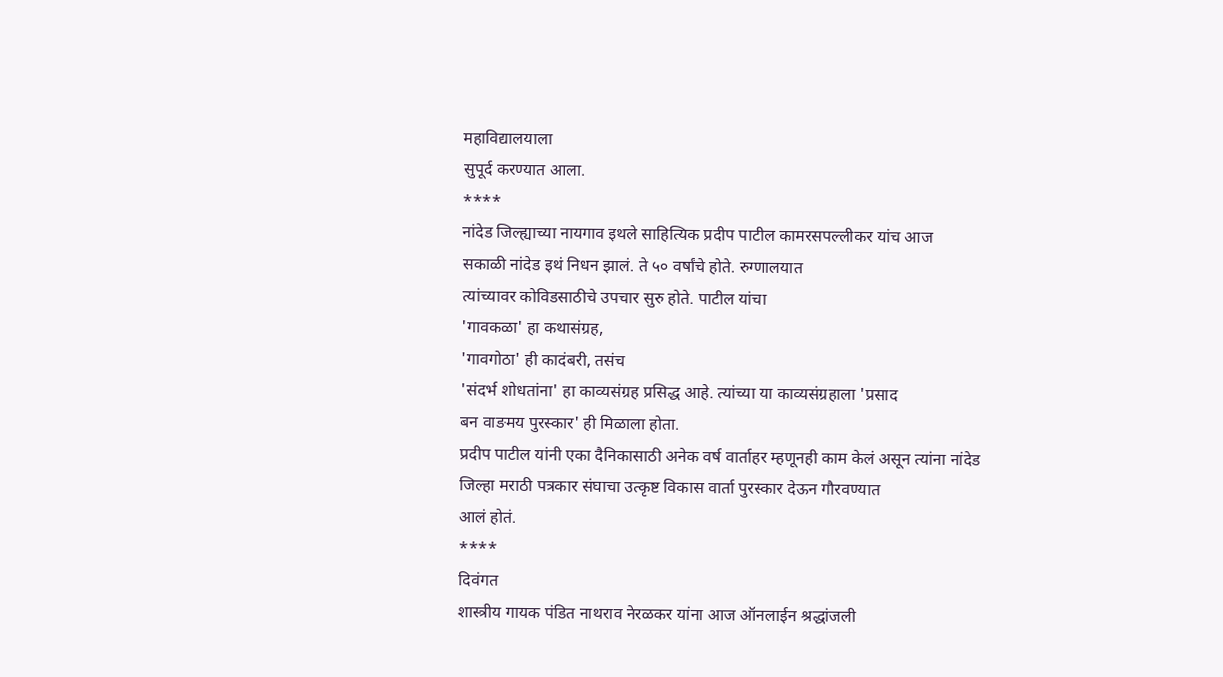महाविद्यालयाला
सुपूर्द करण्यात आला.
****
नांदेड जिल्ह्याच्या नायगाव इथले साहित्यिक प्रदीप पाटील कामरसपल्लीकर यांच आज
सकाळी नांदेड इथं निधन झालं. ते ५० वर्षांचे होते. रुग्णालयात
त्यांच्यावर कोविडसाठीचे उपचार सुरु होते. पाटील यांचा
'गावकळा' हा कथासंग्रह,
'गावगोठा' ही कादंबरी, तसंच
'संदर्भ शोधतांना' हा काव्यसंग्रह प्रसिद्ध आहे. त्यांच्या या काव्यसंग्रहाला 'प्रसाद
बन वाङमय पुरस्कार' ही मिळाला होता.
प्रदीप पाटील यांनी एका दैनिकासाठी अनेक वर्ष वार्ताहर म्हणूनही काम केलं असून त्यांना नांदेड
जिल्हा मराठी पत्रकार संघाचा उत्कृष्ट विकास वार्ता पुरस्कार देऊन गौरवण्यात
आलं होतं.
****
दिवंगत
शास्त्रीय गायक पंडित नाथराव नेरळकर यांना आज ऑनलाईन श्रद्धांजली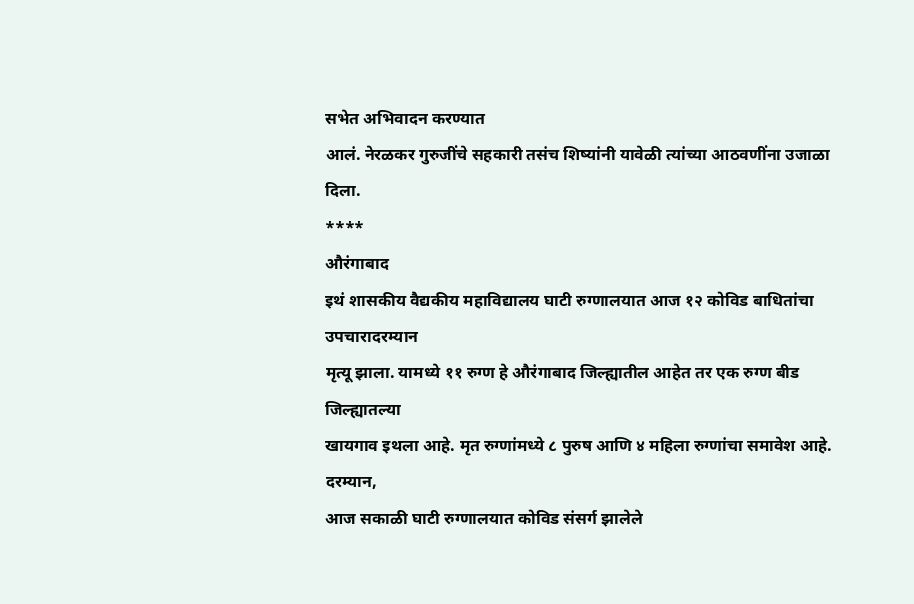सभेत अभिवादन करण्यात
आलं. नेरळकर गुरुजींचे सहकारी तसंच शिष्यांनी यावेळी त्यांच्या आठवणींना उजाळा दिला.
****
औरंगाबाद
इथं शासकीय वैद्यकीय महाविद्यालय घाटी रुग्णालयात आज १२ कोविड बाधितांचा उपचारादरम्यान
मृत्यू झाला. यामध्ये ११ रुग्ण हे औरंगाबाद जिल्ह्यातील आहेत तर एक रुग्ण बीड जिल्ह्यातल्या
खायगाव इथला आहे. मृत रुग्णांमध्ये ८ पुरुष आणि ४ महिला रुग्णांचा समावेश आहे. दरम्यान,
आज सकाळी घाटी रुग्णालयात कोविड संसर्ग झालेले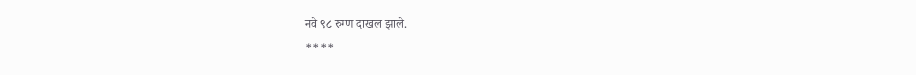नवे ९८ रुग्ण दाखल झाले.
****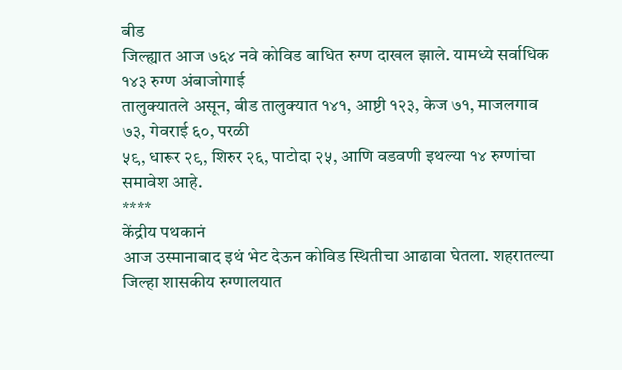बीड
जिल्ह्यात आज ७६४ नवे कोविड बाधित रुग्ण दाखल झाले. यामध्ये सर्वाधिक १४३ रुग्ण अंबाजोगाई
तालुक्यातले असून, बीड तालुक्यात १४१, आष्टी १२३, केज ७१, माजलगाव ७३, गेवराई ६०, परळी
५९, धारूर २९, शिरुर २६, पाटोदा २५, आणि वडवणी इथल्या १४ रुग्णांचा समावेश आहे.
****
केंद्रीय पथकानं
आज उस्मानाबाद इथं भेट देऊन कोविड स्थितीचा आढावा घेतला. शहरातल्या जिल्हा शासकीय रुग्णालयात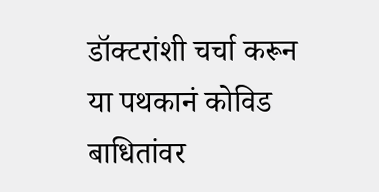डॉक्टरांशी चर्चा करून या पथकानं कोविड बाधितांवर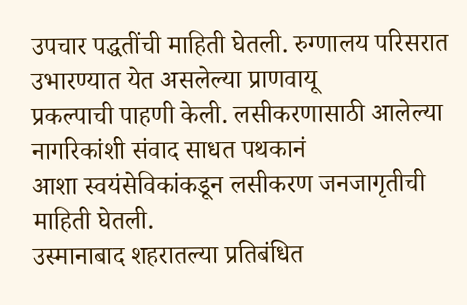उपचार पद्धतींची माहिती घेतली. रुग्णालय परिसरात उभारण्यात येत असलेल्या प्राणवायू
प्रकल्पाची पाहणी केली. लसीकरणासाठी आलेल्या नागरिकांशी संवाद साधत पथकानं
आशा स्वयंसेविकांकडून लसीकरण जनजागृतीची माहिती घेतली.
उस्मानाबाद शहरातल्या प्रतिबंधित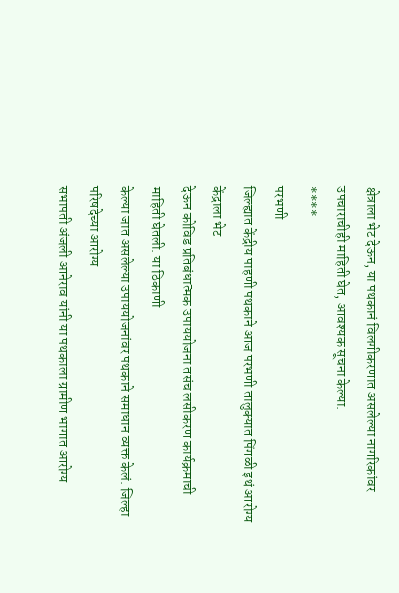क्षेत्राला भेट देऊन, या पथकानं विलगीकरणात असलेल्या नागरिकांवर उपचाराचीही माहिती घेत, आवश्यक सूचना केल्या.
****
परभणी
जिल्ह्यात केंद्रीय पाहणी पथकाने आज परभणी तालुक्यात पिंगळी इथं आरोग्य केंद्राला भेट
देऊन कोविड प्रतिबंधात्मक उपाययोजना तसंच लसीकरण कार्यक्रमाची माहिती घेतली. या ठिकाणी
केल्या जात असलेल्या उपाययोजनांवर पथकाने समाधान व्यक्त केलं. जिल्हा परिषदेच्या आरोग्य
सभापती अंजली आनेराव यांनी या पथकाला ग्रामीण भागात आरोग्य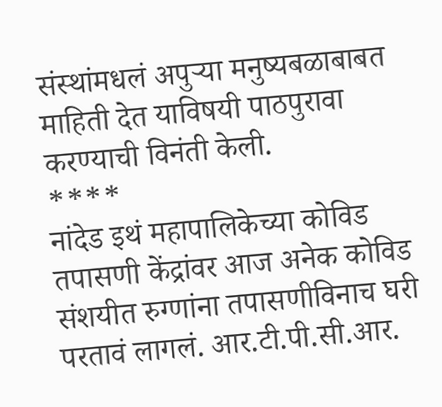संस्थांमधलं अपुऱ्या मनुष्यबळाबाबत
माहिती देत याविषयी पाठपुरावा करण्याची विनंती केली.
****
नांदेड इथं महापालिकेच्या कोविड तपासणी केंद्रांवर आज अनेक कोविड संशयीत रुग्णांना तपासणीविनाच घरी परतावं लागलं. आर.टी.पी.सी.आर.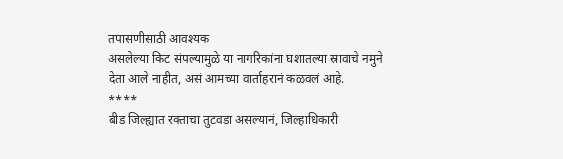तपासणीसाठी आवश्यक
असलेल्या किट संपल्यामुळे या नागरिकांना घशातल्या स्रावाचे नमुने
देता आले नाहीत, असं आमच्या वार्ताहरानं कळवलं आहे.
****
बीड जिल्ह्यात रक्ताचा तुटवडा असल्यानं, जिल्हाधिकारी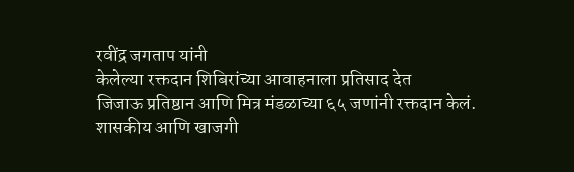रवींद्र जगताप यांनी
केलेल्या रक्तदान शिबिरांच्या आवाहनाला प्रतिसाद देत
जिजाऊ प्रतिष्ठान आणि मित्र मंडळाच्या ६५ जणांनी रक्तदान केलं. शासकीय आणि खाजगी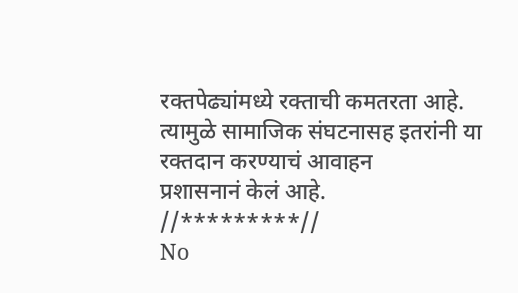रक्तपेढ्यांमध्ये रक्ताची कमतरता आहे. त्यामुळे सामाजिक संघटनासह इतरांनी या रक्तदान करण्याचं आवाहन
प्रशासनानं केलं आहे.
//*********//
No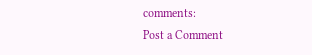comments:
Post a Comment